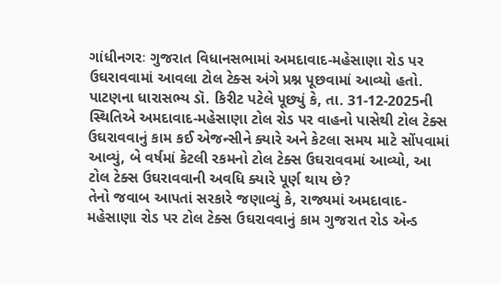ગાંધીનગરઃ ગુજરાત વિધાનસભામાં અમદાવાદ-મહેસાણા રોડ પર ઉઘરાવવામાં આવલા ટોલ ટેક્સ અંગે પ્રશ્ન પૂછવામાં આવ્યો હતો. પાટણના ધારાસભ્ય ડૉ. કિરીટ પટેલે પૂછ્યું કે, તા. 31-12-2025ની સ્થિતિએ અમદાવાદ-મહેસાણા ટોલ રોડ પર વાહનો પાસેથી ટોલ ટેક્સ ઉઘરાવવાનું કામ કઈ એજન્સીને ક્યારે અને કેટલા સમય માટે સોંપવામાં આવ્યું, બે વર્ષમાં કેટલી રકમનો ટોલ ટેક્સ ઉઘરાવવમાં આવ્યો, આ ટોલ ટેક્સ ઉઘરાવવાની અવધિ ક્યારે પૂર્ણ થાય છે?
તેનો જવાબ આપતાં સરકારે જણાવ્યું કે, રાજ્યમાં અમદાવાદ-મહેસાણા રોડ પર ટોલ ટેક્સ ઉઘરાવવાનું કામ ગુજરાત રોડ એન્ડ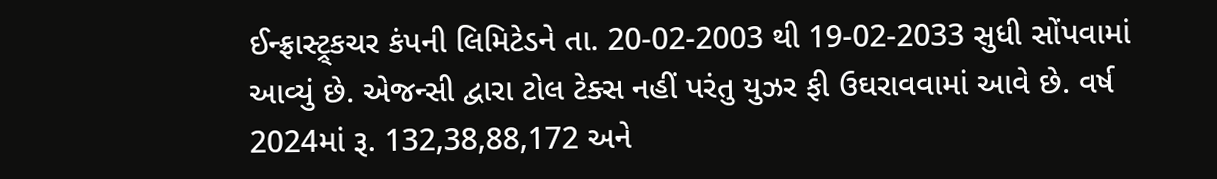ઈન્ફ્રાસ્ટ્ર્કચર કંપની લિમિટેડને તા. 20-02-2003 થી 19-02-2033 સુધી સોંપવામાં આવ્યું છે. એજન્સી દ્વારા ટોલ ટેક્સ નહીં પરંતુ યુઝર ફી ઉઘરાવવામાં આવે છે. વર્ષ 2024માં રૂ. 132,38,88,172 અને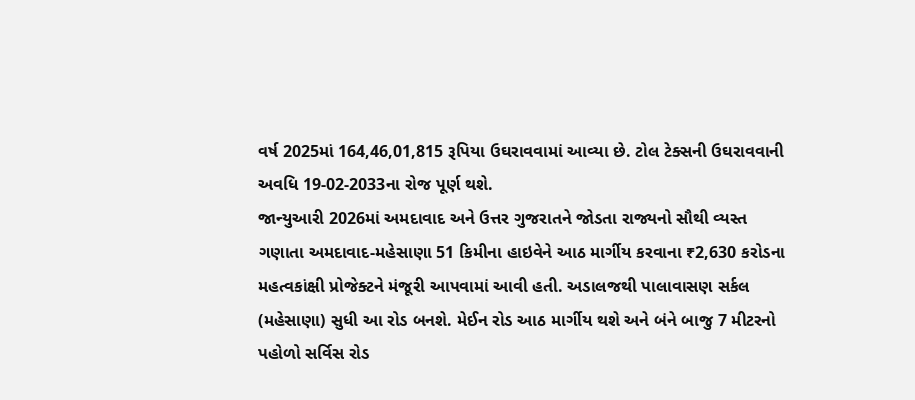વર્ષ 2025માં 164,46,01,815 રૂપિયા ઉઘરાવવામાં આવ્યા છે. ટોલ ટેક્સની ઉઘરાવવાની અવધિ 19-02-2033ના રોજ પૂર્ણ થશે.
જાન્યુઆરી 2026માં અમદાવાદ અને ઉત્તર ગુજરાતને જોડતા રાજ્યનો સૌથી વ્યસ્ત ગણાતા અમદાવાદ-મહેસાણા 51 કિમીના હાઇવેને આઠ માર્ગીય કરવાના ₹2,630 કરોડના મહત્વકાંક્ષી પ્રોજેક્ટને મંજૂરી આપવામાં આવી હતી. અડાલજથી પાલાવાસણ સર્કલ (મહેસાણા) સુધી આ રોડ બનશે. મેઈન રોડ આઠ માર્ગીય થશે અને બંને બાજુ 7 મીટરનો પહોળો સર્વિસ રોડ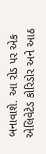બનાવાશે. આ રોડ પર એક એલિવેટેડ કોરિડોર અને આઠ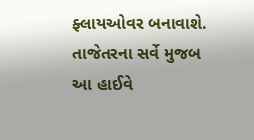ફ્લાયઓવર બનાવાશે.
તાજેતરના સર્વે મુજબ આ હાઈવે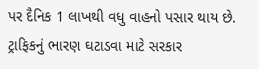પર દૈનિક 1 લાખથી વધુ વાહનો પસાર થાય છે. ટ્રાફિકનું ભારણ ઘટાડવા માટે સરકાર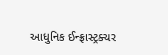આધુનિક ઈન્ફ્રાસ્ટ્રક્ચર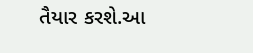તૈયાર કરશે.આ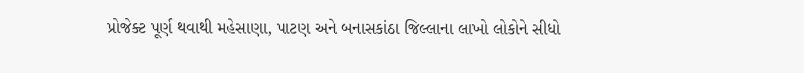પ્રોજેક્ટ પૂર્ણ થવાથી મહેસાણા, પાટણ અને બનાસકાંઠા જિલ્લાના લાખો લોકોને સીધો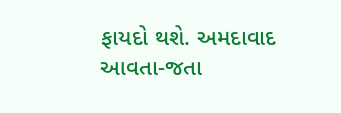ફાયદો થશે. અમદાવાદ આવતા-જતા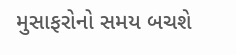મુસાફરોનો સમય બચશે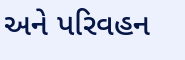અને પરિવહન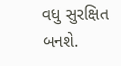વધુ સુરક્ષિત બનશે.